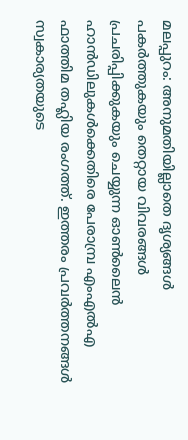മലപ്പുറം: അനുമതിയില്ലാതെ ദൃശ്യങ്ങൾ പകർത്തുകയും തെറ്റായ വിവരങ്ങൾ പ്രചരിപ്പിക്കുകയും ചെയ്യുന്ന ഓൺലൈൻ ഹാൻഡിലുകൾക്കെതിരെ പേരാമ്പ്ര എംഎൽഎ ഫാത്തിമ തഹ്ലിയ രംഗത്ത്. ഇത്തരം പ്രവർത്തനങ്ങൾ സ്വകാര്യതയുടെ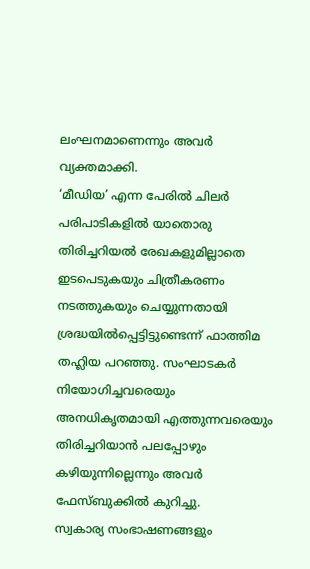ലംഘനമാണെന്നും അവർ വ്യക്തമാക്കി.
‘മീഡിയ’ എന്ന പേരിൽ ചിലർ പരിപാടികളിൽ യാതൊരു തിരിച്ചറിയൽ രേഖകളുമില്ലാതെ ഇടപെടുകയും ചിത്രീകരണം നടത്തുകയും ചെയ്യുന്നതായി ശ്രദ്ധയിൽപ്പെട്ടിട്ടുണ്ടെന്ന് ഫാത്തിമ തഹ്ലിയ പറഞ്ഞു. സംഘാടകർ നിയോഗിച്ചവരെയും അനധികൃതമായി എത്തുന്നവരെയും തിരിച്ചറിയാൻ പലപ്പോഴും കഴിയുന്നില്ലെന്നും അവർ ഫേസ്ബുക്കിൽ കുറിച്ചു.
സ്വകാര്യ സംഭാഷണങ്ങളും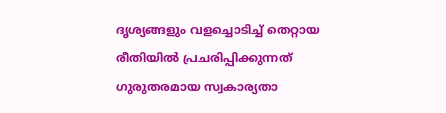ദൃശ്യങ്ങളും വളച്ചൊടിച്ച് തെറ്റായ രീതിയിൽ പ്രചരിപ്പിക്കുന്നത് ഗുരുതരമായ സ്വകാര്യതാ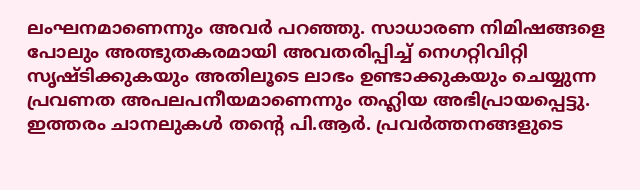ലംഘനമാണെന്നും അവർ പറഞ്ഞു. സാധാരണ നിമിഷങ്ങളെ പോലും അത്ഭുതകരമായി അവതരിപ്പിച്ച് നെഗറ്റിവിറ്റി സൃഷ്ടിക്കുകയും അതിലൂടെ ലാഭം ഉണ്ടാക്കുകയും ചെയ്യുന്ന പ്രവണത അപലപനീയമാണെന്നും തഹ്ലിയ അഭിപ്രായപ്പെട്ടു.
ഇത്തരം ചാനലുകൾ തന്റെ പി.ആർ. പ്രവർത്തനങ്ങളുടെ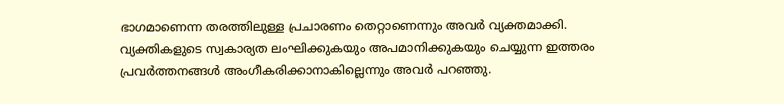ഭാഗമാണെന്ന തരത്തിലുള്ള പ്രചാരണം തെറ്റാണെന്നും അവർ വ്യക്തമാക്കി. വ്യക്തികളുടെ സ്വകാര്യത ലംഘിക്കുകയും അപമാനിക്കുകയും ചെയ്യുന്ന ഇത്തരം പ്രവർത്തനങ്ങൾ അംഗീകരിക്കാനാകില്ലെന്നും അവർ പറഞ്ഞു.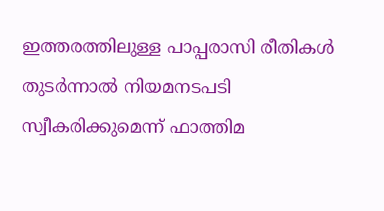ഇത്തരത്തിലുള്ള പാപ്പരാസി രീതികൾ തുടർന്നാൽ നിയമനടപടി സ്വീകരിക്കുമെന്ന് ഫാത്തിമ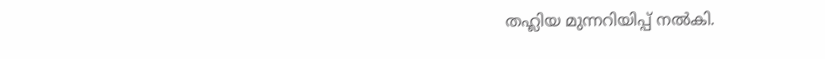തഹ്ലിയ മുന്നറിയിപ്പ് നൽകി.